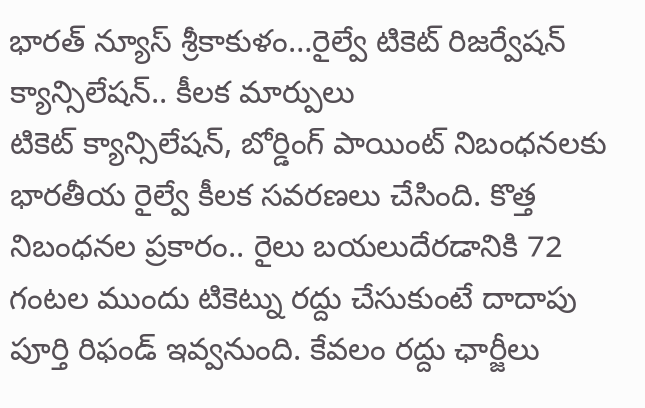భారత్ న్యూస్ శ్రీకాకుళం…రైల్వే టికెట్ రిజర్వేషన్ క్యాన్సిలేషన్.. కీలక మార్పులు
టికెట్ క్యాన్సిలేషన్, బోర్డింగ్ పాయింట్ నిబంధనలకు భారతీయ రైల్వే కీలక సవరణలు చేసింది. కొత్త నిబంధనల ప్రకారం.. రైలు బయలుదేరడానికి 72 గంటల ముందు టికెట్ను రద్దు చేసుకుంటే దాదాపు పూర్తి రిఫండ్ ఇవ్వనుంది. కేవలం రద్దు ఛార్జీలు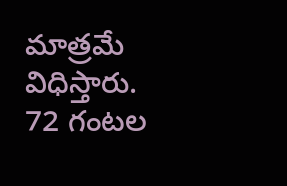మాత్రమే విధిస్తారు. 72 గంటల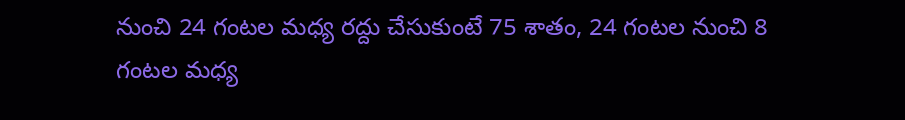నుంచి 24 గంటల మధ్య రద్దు చేసుకుంటే 75 శాతం, 24 గంటల నుంచి 8 గంటల మధ్య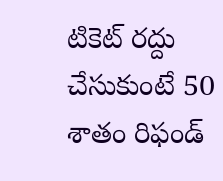టికెట్ రద్దు చేసుకుంటే 50 శాతం రిఫండ్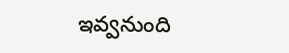ఇవ్వనుంది